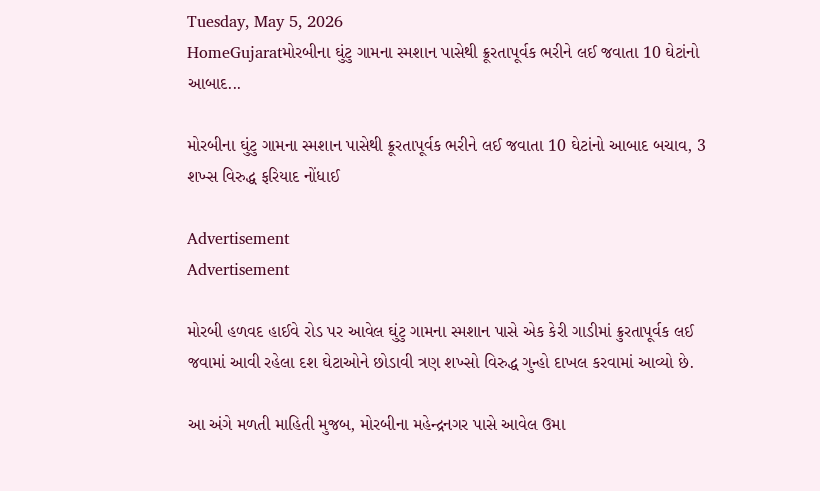Tuesday, May 5, 2026
HomeGujaratમોરબીના ઘુંટુ ગામના સ્મશાન પાસેથી ક્રૂરતાપૂર્વક ભરીને લઈ જવાતા 10 ઘેટાંનો આબાદ...

મોરબીના ઘુંટુ ગામના સ્મશાન પાસેથી ક્રૂરતાપૂર્વક ભરીને લઈ જવાતા 10 ઘેટાંનો આબાદ બચાવ, 3 શખ્સ વિરુદ્ધ ફરિયાદ નોંધાઈ

Advertisement
Advertisement

મોરબી હળવદ હાઈવે રોડ પર આવેલ ઘુંટુ ગામના સ્મશાન પાસે એક કેરી ગાડીમાં ક્રુરતાપૂર્વક લઈ જવામાં આવી રહેલા દશ ઘેટાઓને છોડાવી ત્રણ શખ્સો વિરુદ્ધ ગુન્હો દાખલ કરવામાં આવ્યો છે.

આ અંગે મળતી માહિતી મુજબ, મોરબીના મહેન્દ્રનગર પાસે આવેલ ઉમા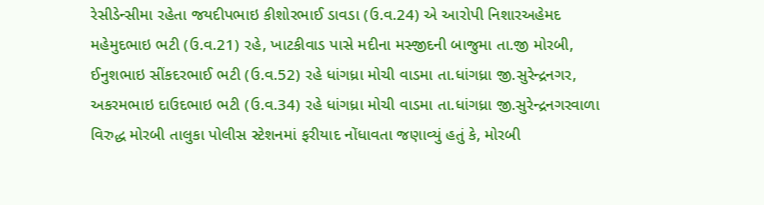રેસીડેન્સીમા રહેતા જયદીપભાઇ કીશોરભાઈ ડાવડા (ઉ.વ.24) એ આરોપી નિશારઅહેમદ મહેમુદભાઇ ભટી (ઉ.વ.21) રહે, ખાટકીવાડ પાસે મદીના મસ્જીદની બાજુમા તા.જી મોરબી, ઈનુશભાઇ સીંકદરભાઈ ભટી (ઉ.વ.52) રહે ધાંગધ્રા મોચી વાડમા તા.ધાંગધ્રા જી.સુરેન્દ્રનગર, અકરમભાઇ દાઉદભાઇ ભટી (ઉ.વ.34) રહે ધાંગધ્રા મોચી વાડમા તા.ધાંગધ્રા જી.સુરેન્દ્રનગરવાળા વિરુદ્ધ મોરબી તાલુકા પોલીસ સ્ટેશનમાં ફરીયાદ નોંધાવતા જણાવ્યું હતું કે, મોરબી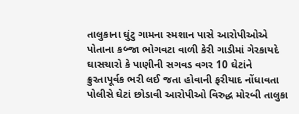તાલુકાના ઘુંટુ ગામના સ્મશાન પાસે આરોપીઓએ પોતાના કબ્જા ભોગવટા વાળી કેરી ગાડીમાં ગેરકાયદે ઘાસચારો કે પાણીની સગવડ વગર 10 ઘેટાંને ક્રુરતાપૂર્વક ભરી લઈ જતા હોવાની ફરીયાદ નોંધાવતા પોલીસે ઘેટાં છોડાવી આરોપીઓ વિરુદ્ધ મોરબી તાલુકા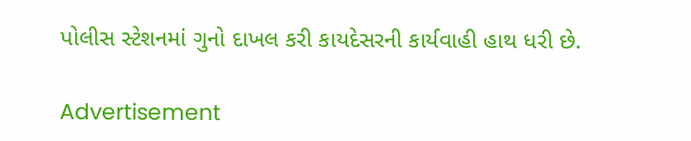પોલીસ સ્ટેશનમાં ગુનો દાખલ કરી કાયદેસરની કાર્યવાહી હાથ ધરી છે.

Advertisement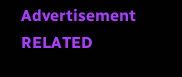Advertisement
RELATED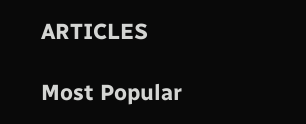ARTICLES

Most Popular